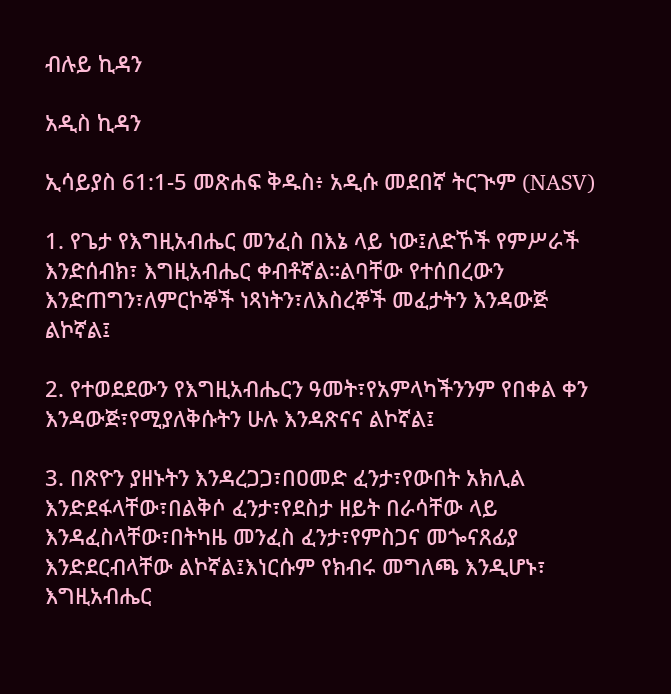ብሉይ ኪዳን

አዲስ ኪዳን

ኢሳይያስ 61:1-5 መጽሐፍ ቅዱስ፥ አዲሱ መደበኛ ትርጒም (NASV)

1. የጌታ የእግዚአብሔር መንፈስ በእኔ ላይ ነው፤ለድኾች የምሥራች እንድሰብክ፣ እግዚአብሔር ቀብቶኛል።ልባቸው የተሰበረውን እንድጠግን፣ለምርኮኞች ነጻነትን፣ለእስረኞች መፈታትን እንዳውጅ ልኮኛል፤

2. የተወደደውን የእግዚአብሔርን ዓመት፣የአምላካችንንም የበቀል ቀን እንዳውጅ፣የሚያለቅሱትን ሁሉ እንዳጽናና ልኮኛል፤

3. በጽዮን ያዘኑትን እንዳረጋጋ፣በዐመድ ፈንታ፣የውበት አክሊል እንድደፋላቸው፣በልቅሶ ፈንታ፣የደስታ ዘይት በራሳቸው ላይ እንዳፈስላቸው፣በትካዜ መንፈስ ፈንታ፣የምስጋና መጐናጸፊያ እንድደርብላቸው ልኮኛል፤እነርሱም የክብሩ መግለጫ እንዲሆኑ፣ እግዚአብሔር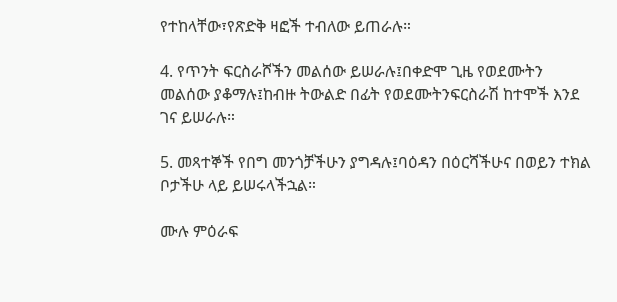የተከላቸው፣የጽድቅ ዛፎች ተብለው ይጠራሉ።

4. የጥንት ፍርስራሾችን መልሰው ይሠራሉ፤በቀድሞ ጊዜ የወደሙትን መልሰው ያቆማሉ፤ከብዙ ትውልድ በፊት የወደሙትንፍርስራሽ ከተሞች እንደ ገና ይሠራሉ።

5. መጻተኞች የበግ መንጎቻችሁን ያግዳሉ፤ባዕዳን በዕርሻችሁና በወይን ተክል ቦታችሁ ላይ ይሠሩላችኋል።

ሙሉ ምዕራፍ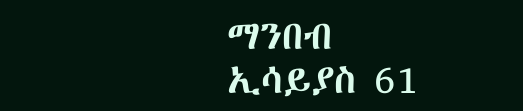ማንበብ ኢሳይያስ 61